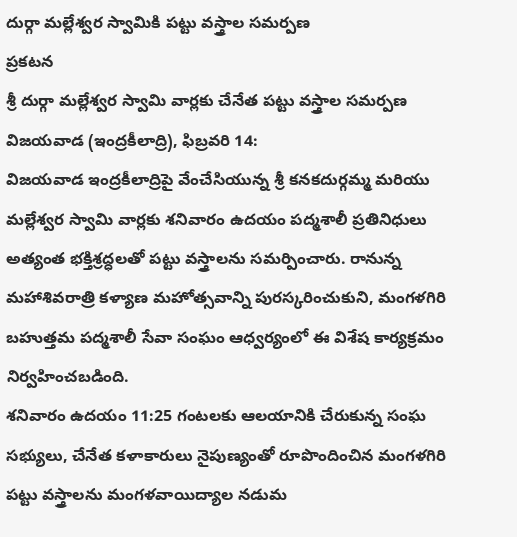దుర్గా మల్లేశ్వర స్వామికి పట్టు వస్త్రాల సమర్పణ
ప్రకటన
శ్రీ దుర్గా మల్లేశ్వర స్వామి వార్లకు చేనేత పట్టు వస్త్రాల సమర్పణ
విజయవాడ (ఇంద్రకీలాద్రి), ఫిబ్రవరి 14:
విజయవాడ ఇంద్రకీలాద్రిపై వేంచేసియున్న శ్రీ కనకదుర్గమ్మ మరియు మల్లేశ్వర స్వామి వార్లకు శనివారం ఉదయం పద్మశాలీ ప్రతినిధులు అత్యంత భక్తిశ్రద్ధలతో పట్టు వస్త్రాలను సమర్పించారు. రానున్న మహాశివరాత్రి కళ్యాణ మహోత్సవాన్ని పురస్కరించుకుని, మంగళగిరి బహుత్తమ పద్మశాలీ సేవా సంఘం ఆధ్వర్యంలో ఈ విశేష కార్యక్రమం నిర్వహించబడింది.
శనివారం ఉదయం 11:25 గంటలకు ఆలయానికి చేరుకున్న సంఘ సభ్యులు, చేనేత కళాకారులు నైపుణ్యంతో రూపొందించిన మంగళగిరి పట్టు వస్త్రాలను మంగళవాయిద్యాల నడుమ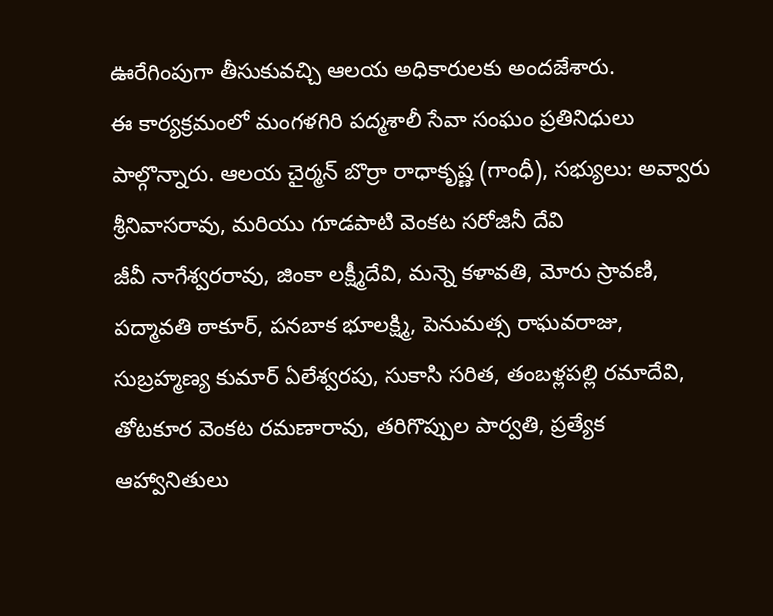ఊరేగింపుగా తీసుకువచ్చి ఆలయ అధికారులకు అందజేశారు.
ఈ కార్యక్రమంలో మంగళగిరి పద్మశాలీ సేవా సంఘం ప్రతినిధులు పాల్గొన్నారు. ఆలయ చైర్మన్ బొర్రా రాధాకృష్ణ (గాంధీ), సభ్యులు: అవ్వారు శ్రీనివాసరావు, మరియు గూడపాటి వెంకట సరోజినీ దేవి
జీవీ నాగేశ్వరరావు, జింకా లక్ష్మీదేవి, మన్నె కళావతి, మోరు స్రావణి, పద్మావతి ఠాకూర్, పనబాక భూలక్ష్మి, పెనుమత్స రాఘవరాజు, సుబ్రహ్మణ్య కుమార్ ఏలేశ్వరపు, సుకాసి సరిత, తంబళ్లపల్లి రమాదేవి, తోటకూర వెంకట రమణారావు, తరిగొప్పుల పార్వతి, ప్రత్యేక ఆహ్వానితులు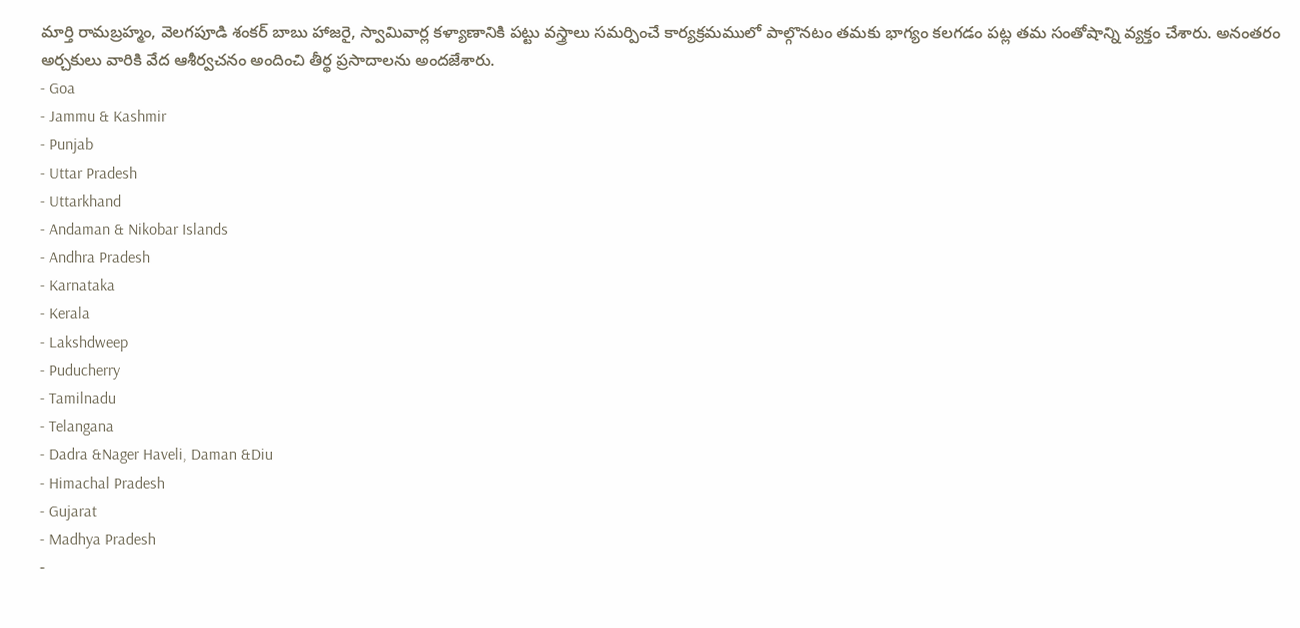మార్తి రామబ్రహ్మం, వెలగపూడి శంకర్ బాబు హాజరై, స్వామివార్ల కళ్యాణానికి పట్టు వస్త్రాలు సమర్పించే కార్యక్రమములో పాల్గొనటం తమకు భాగ్యం కలగడం పట్ల తమ సంతోషాన్ని వ్యక్తం చేశారు. అనంతరం అర్చకులు వారికి వేద ఆశీర్వచనం అందించి తీర్థ ప్రసాదాలను అందజేశారు.
- Goa
- Jammu & Kashmir
- Punjab
- Uttar Pradesh
- Uttarkhand
- Andaman & Nikobar Islands
- Andhra Pradesh
- Karnataka
- Kerala
- Lakshdweep
- Puducherry
- Tamilnadu
- Telangana
- Dadra &Nager Haveli, Daman &Diu
- Himachal Pradesh
- Gujarat
- Madhya Pradesh
-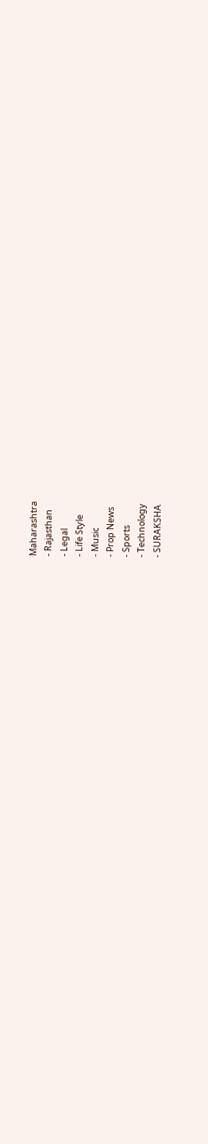Maharashtra
- Rajasthan
- Legal
- Life Style
- Music
- Prop News
- Sports
- Technology
- SURAKSHA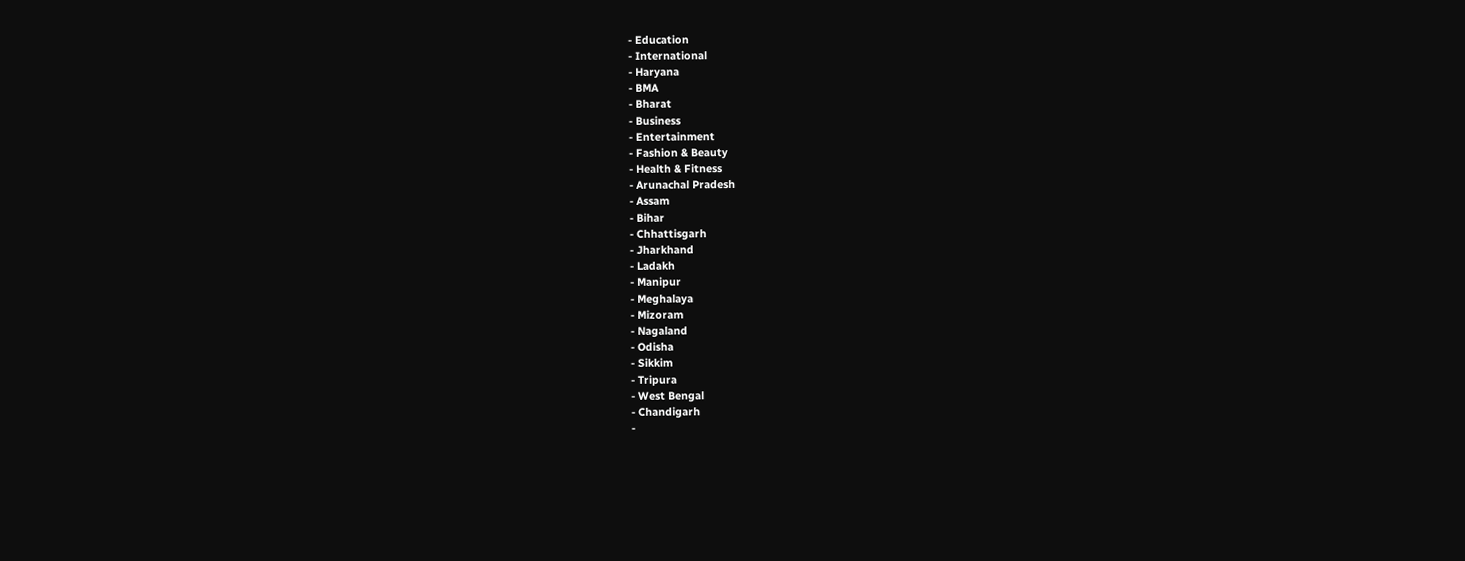- Education
- International
- Haryana
- BMA
- Bharat
- Business
- Entertainment
- Fashion & Beauty
- Health & Fitness
- Arunachal Pradesh
- Assam
- Bihar
- Chhattisgarh
- Jharkhand
- Ladakh
- Manipur
- Meghalaya
- Mizoram
- Nagaland
- Odisha
- Sikkim
- Tripura
- West Bengal
- Chandigarh
-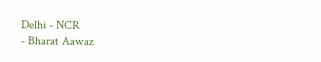Delhi - NCR
- Bharat Aawaz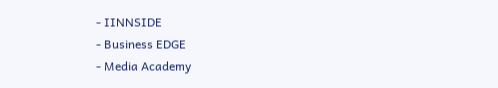- IINNSIDE
- Business EDGE
- Media Academy